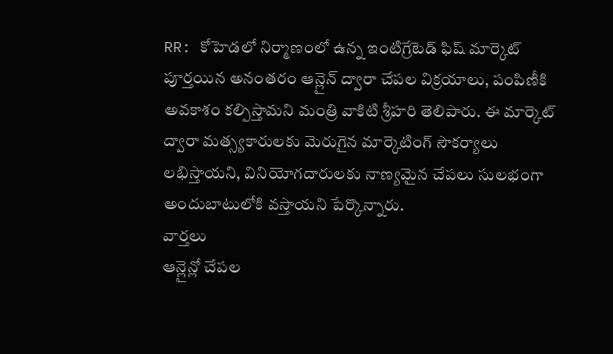RR: కోహెడలో నిర్మాణంలో ఉన్న ఇంటిగ్రేటెడ్ ఫిష్ మార్కెట్ పూర్తయిన అనంతరం ఆన్లైన్ ద్వారా చేపల విక్రయాలు, పంపిణీకి అవకాశం కల్పిస్తామని మంత్రి వాకిటి శ్రీహరి తెలిపారు. ఈ మార్కెట్ ద్వారా మత్స్యకారులకు మెరుగైన మార్కెటింగ్ సౌకర్యాలు లభిస్తాయని, వినియోగదారులకు నాణ్యమైన చేపలు సులభంగా అందుబాటులోకి వస్తాయని పేర్కొన్నారు.
వార్తలు
ఆన్లైన్లో చేపల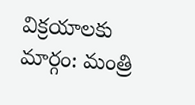విక్రయాలకు మార్గం: మంత్రి